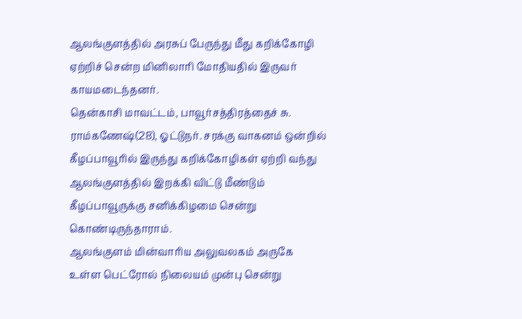ஆலங்குளத்தில் அரசுப் பேருந்து மீது கறிக்கோழி ஏற்றிச் சென்ற மினிலாரி மோதியதில் இருவர் காயமடைந்தனர்.
தென்காசி மாவட்டம், பாவூர்சத்திரத்தைச் சு. ராம்கணேஷ்(28), ஓட்டுநர். சரக்கு வாகனம் ஒன்றில் கீழப்பாவூரில் இருந்து கறிக்கோழிகள் ஏற்றி வந்து ஆலங்குளத்தில் இறக்கி விட்டு மீண்டும் கீழப்பாவூருக்கு சனிக்கிழமை சென்று கொண்டிருந்தாராம்.
ஆலங்குளம் மின்வாரிய அலுவலகம் அருகே உள்ள பெட்ரோல் நிலையம் முன்பு சென்று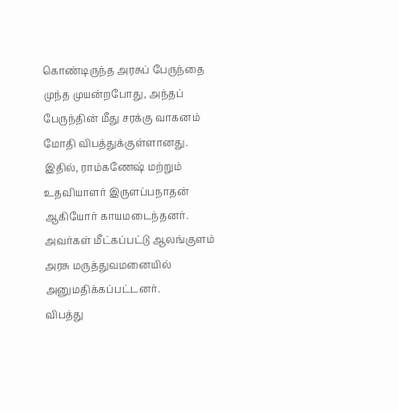கொண்டிருந்த அரசுப் பேருந்தை முந்த முயன்றபோது, அந்தப் பேருந்தின் மீது சரக்கு வாகனம் மோதி விபத்துக்குள்ளானது.
இதில், ராம்கணேஷ் மற்றும் உதவியாளர் இருளப்பநாதன் ஆகியோர் காயமடைந்தனர். அவர்கள் மீட்கப்பட்டு ஆலங்குளம் அரசு மருத்துவமனையில் அனுமதிக்கப்பட்டனர்.
விபத்து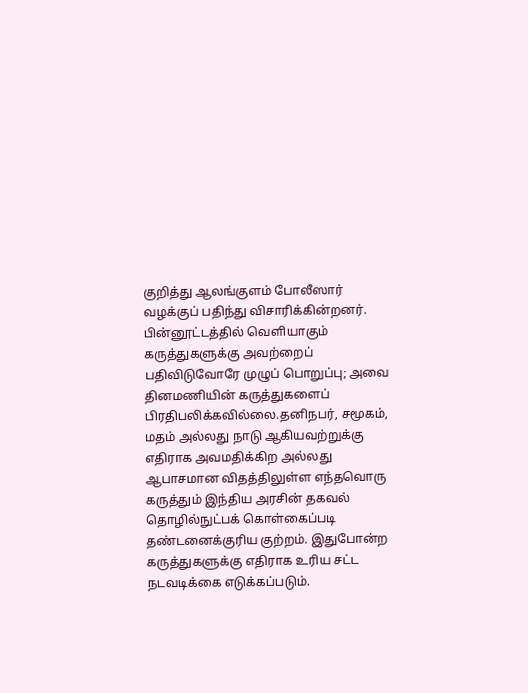குறித்து ஆலங்குளம் போலீஸார் வழக்குப் பதிந்து விசாரிக்கின்றனர்.
பின்னூட்டத்தில் வெளியாகும் கருத்துகளுக்கு அவற்றைப் பதிவிடுவோரே முழுப் பொறுப்பு; அவை தினமணியின் கருத்துகளைப் பிரதிபலிக்கவில்லை.தனிநபர், சமூகம், மதம் அல்லது நாடு ஆகியவற்றுக்கு எதிராக அவமதிக்கிற அல்லது ஆபாசமான விதத்திலுள்ள எந்தவொரு கருத்தும் இந்திய அரசின் தகவல் தொழில்நுட்பக் கொள்கைப்படி தண்டனைக்குரிய குற்றம். இதுபோன்ற கருத்துகளுக்கு எதிராக உரிய சட்ட நடவடிக்கை எடுக்கப்படும்.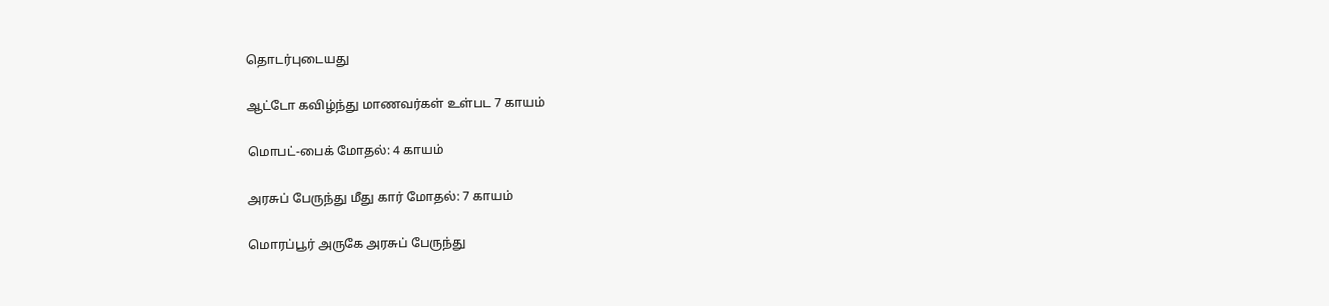தொடர்புடையது

ஆட்டோ கவிழ்ந்து மாணவர்கள் உள்பட 7 காயம்

மொபட்-பைக் மோதல்: 4 காயம்

அரசுப் பேருந்து மீது கார் மோதல்: 7 காயம்

மொரப்பூர் அருகே அரசுப் பேருந்து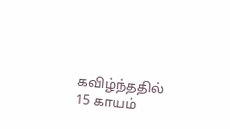கவிழ்ந்ததில் 15 காயம்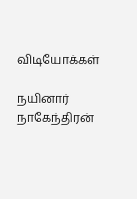விடியோக்கள்

நயினார் நாகேந்திரன்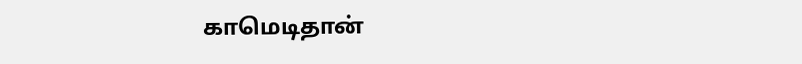காமெடிதான்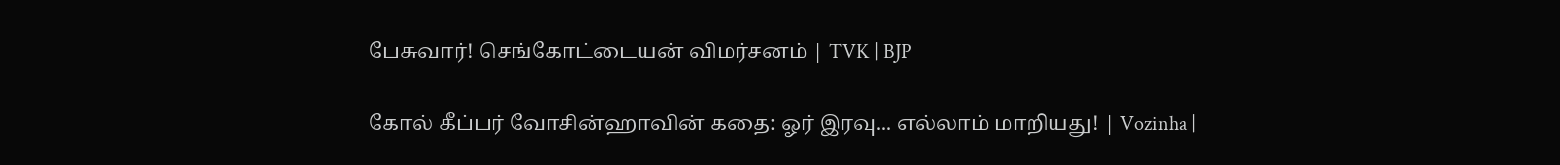பேசுவார்! செங்கோட்டையன் விமர்சனம் | TVK | BJP

கோல் கீப்பர் வோசின்ஹாவின் கதை: ஓர் இரவு... எல்லாம் மாறியது! | Vozinha |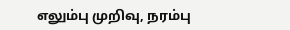எலும்பு முறிவு, நரம்பு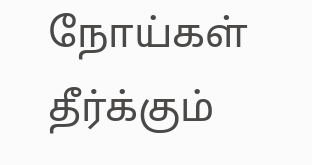நோய்கள் தீர்க்கும்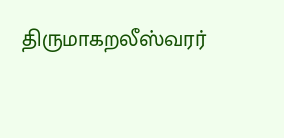திருமாகறலீஸ்வரர்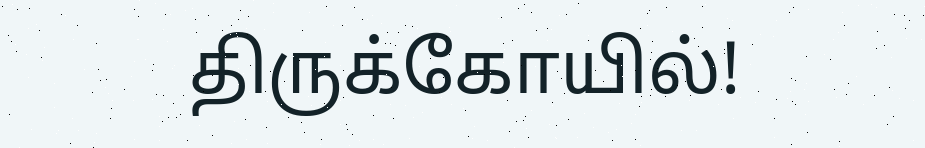திருக்கோயில்!